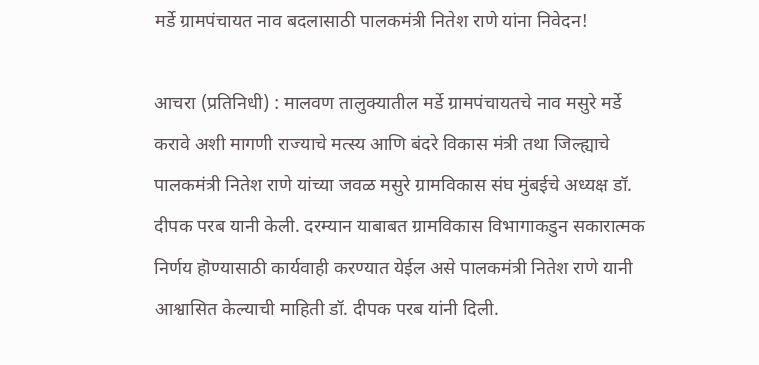मर्डे ग्रामपंचायत नाव बदलासाठी पालकमंत्री नितेश राणे यांना निवेदन!

आचरा (प्रतिनिधी) : मालवण तालुक्यातील मर्डे ग्रामपंचायतचे नाव मसुरे मर्डे करावे अशी मागणी राज्याचे मत्स्य आणि बंदरे विकास मंत्री तथा जिल्ह्याचे पालकमंत्री नितेश राणे यांच्या जवळ मसुरे ग्रामविकास संघ मुंबईचे अध्यक्ष डॉ. दीपक परब यानी केली. दरम्यान याबाबत ग्रामविकास विभागाकडुन सकारात्मक निर्णय हॊण्यासाठी कार्यवाही करण्यात येईल असे पालकमंत्री नितेश राणे यानी आश्वासित केल्याची माहिती डॉ. दीपक परब यांनी दिली.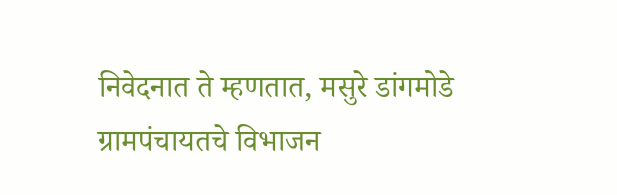निवेदनात ते म्हणतात, मसुरे डांगमोडे ग्रामपंचायतचे विभाजन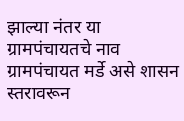झाल्या नंतर या ग्रामपंचायतचे नाव ग्रामपंचायत मर्डे असे शासन स्तरावरून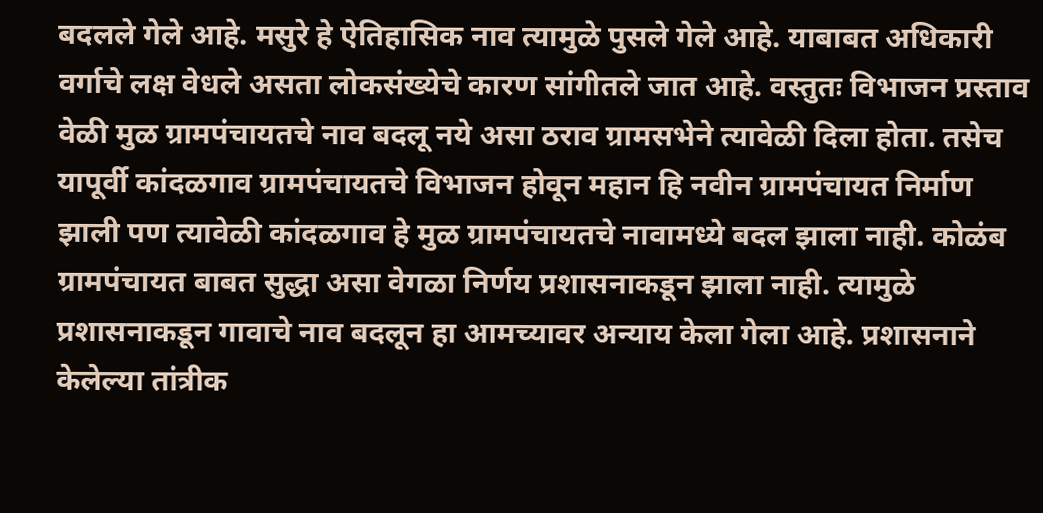बदलले गेले आहे. मसुरे हे ऐतिहासिक नाव त्यामुळे पुसले गेले आहे. याबाबत अधिकारी वर्गाचे लक्ष वेधले असता लोकसंख्येचे कारण सांगीतले जात आहे. वस्तुतः विभाजन प्रस्ताव वेळी मुळ ग्रामपंचायतचे नाव बदलू नये असा ठराव ग्रामसभेने त्यावेळी दिला होता. तसेच यापूर्वी कांदळगाव ग्रामपंचायतचे विभाजन होवून महान हि नवीन ग्रामपंचायत निर्माण झाली पण त्यावेळी कांदळगाव हे मुळ ग्रामपंचायतचे नावामध्ये बदल झाला नाही. कोळंब ग्रामपंचायत बाबत सुद्धा असा वेगळा निर्णय प्रशासनाकडून झाला नाही. त्यामुळे प्रशासनाकडून गावाचे नाव बदलून हा आमच्यावर अन्याय केला गेला आहे. प्रशासनाने केलेल्या तांत्रीक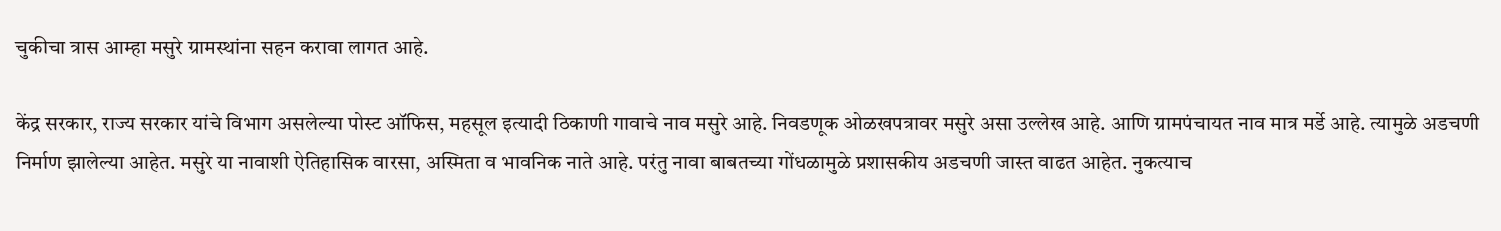चुकीचा त्रास आम्हा मसुरे ग्रामस्थांना सहन करावा लागत आहे.

केंद्र सरकार, राज्य सरकार यांचे विभाग असलेल्या पोस्ट ऑफिस, महसूल इत्यादी ठिकाणी गावाचे नाव मसुरे आहे. निवडणूक ओळखपत्रावर मसुरे असा उल्लेख आहे. आणि ग्रामपंचायत नाव मात्र मर्डे आहे. त्यामुळे अडचणी निर्माण झालेल्या आहेत. मसुरे या नावाशी ऐतिहासिक वारसा, अस्मिता व भावनिक नाते आहे. परंतु नावा बाबतच्या गोंधळामुळे प्रशासकीय अडचणी जास्त वाढत आहेत. नुकत्याच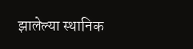झालेल्या स्थानिक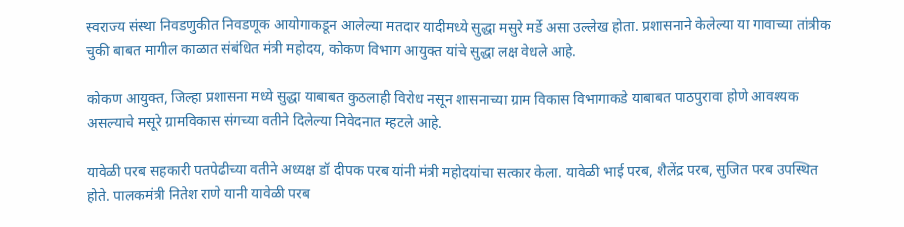स्वराज्य संस्था निवडणुकीत निवडणूक आयोगाकडून आलेल्या मतदार यादीमध्ये सुद्धा मसुरे मर्डे असा उल्लेख होता. प्रशासनाने केलेल्या या गावाच्या तांत्रीक चुकी बाबत मागील काळात संबंधित मंत्री महोदय, कोकण विभाग आयुक्त यांचे सुद्धा लक्ष वेधले आहे.

कोकण आयुक्त, जिल्हा प्रशासना मध्ये सुद्धा याबाबत कुठलाही विरोध नसून शासनाच्या ग्राम विकास विभागाकडे याबाबत पाठपुरावा होणे आवश्यक असल्याचे मसूरे ग्रामविकास संगच्या वतीने दिलेल्या निवेदनात म्हटले आहे.

यावेळी परब सहकारी पतपेढीच्या वतीने अध्यक्ष डॉ दीपक परब यांनी मंत्री महोदयांचा सत्कार केला. यावेळी भाई परब, शैलेंद्र परब, सुजित परब उपस्थित होते. पालकमंत्री नितेश राणे यानी यावेळी परब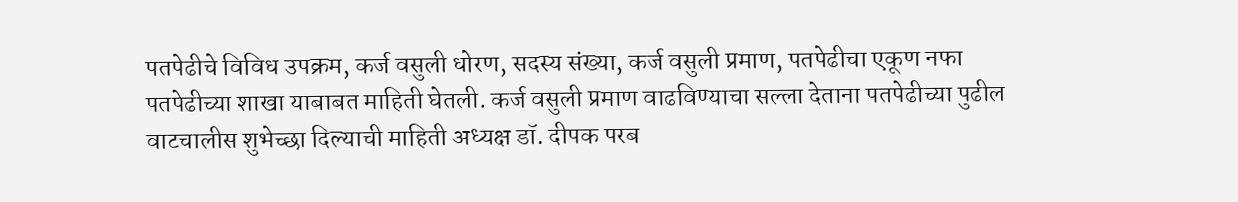पतपेढीचे विविध उपक्रम, कर्ज वसुली धोरण, सदस्य संख्या, कर्ज वसुली प्रमाण, पतपेढीचा एकूण नफा पतपेढीच्या शाखा याबाबत माहिती घेतली. कर्ज वसुली प्रमाण वाढविण्याचा सल्ला देताना पतपेढीच्या पुढील वाटचालीस शुभेच्छा दिल्याची माहिती अध्यक्ष डॉ. दीपक परब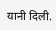यानी दिली.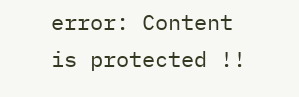error: Content is protected !!